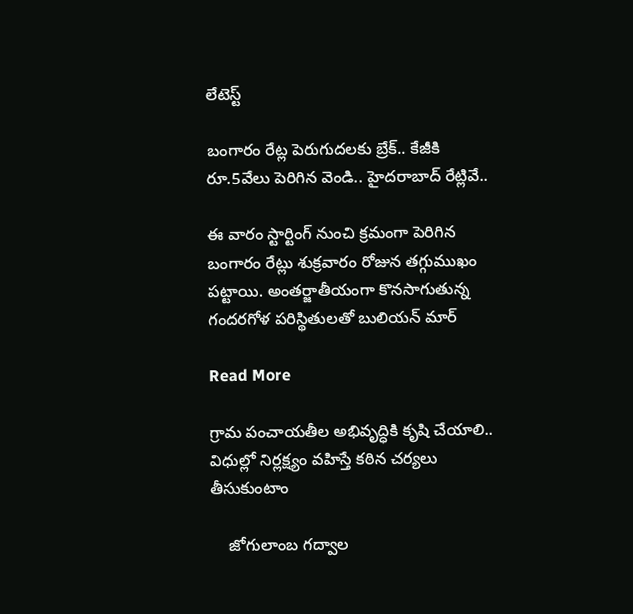లేటెస్ట్

బంగారం రేట్ల పెరుగుదలకు బ్రేక్.. కేజీకి రూ.5వేలు పెరిగిన వెండి.. హైదరాబాద్ రేట్లివే..

ఈ వారం స్టార్టింగ్ నుంచి క్రమంగా పెరిగిన బంగారం రేట్లు శుక్రవారం రోజున తగ్గుముఖం పట్టాయి. అంతర్జాతీయంగా కొనసాగుతున్న గందరగోళ పరిస్థితులతో బులియన్ మార్

Read More

గ్రామ పంచాయతీల అభివృద్ధికి కృషి చేయాలి.. విధుల్లో నిర్లక్ష్యం వహిస్తే కఠిన చర్యలు తీసుకుంటాం

    జోగులాంబ గద్వాల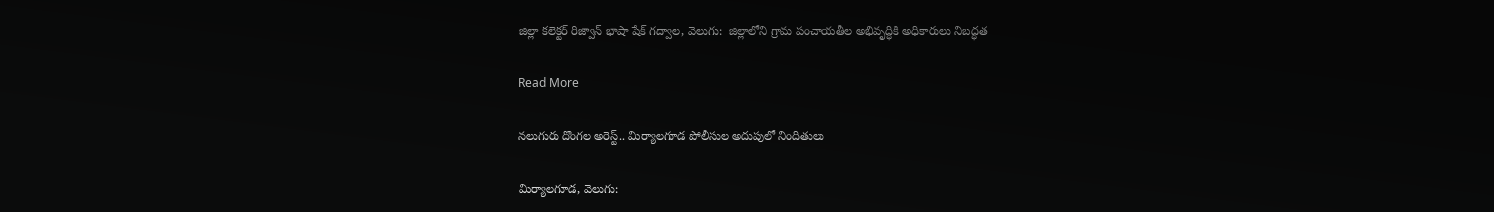జిల్లా కలెక్టర్ రిజ్వాన్ భాషా షేక్ గద్వాల, వెలుగు:  జిల్లాలోని గ్రామ పంచాయతీల అభివృద్ధికి అధికారులు నిబద్ధత

Read More

నలుగురు దొంగల అరెస్ట్.. మిర్యాలగూడ పోలీసుల అదుపులో నిందితులు

మిర్యాలగూడ, వెలుగు: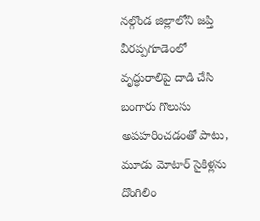నల్గొండ జిల్లాలోని జప్తి వీరప్పగూడెంలో వృద్ధురాలిపై దాడి చేసి బంగారు గొలుసు అపహరించడంతో పాటు, మూడు మోటార్ సైకిళ్లను దొంగిలిం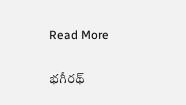Read More

భగీరథ్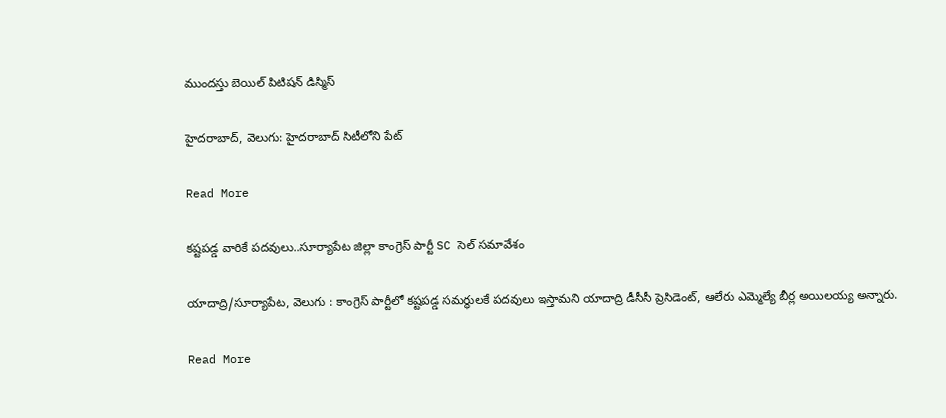ముందస్తు బెయిల్‌‌‌‌‌‌‌‌‌‌‌‌‌‌‌‌ పిటిషన్‌‌‌‌‌‌‌‌‌‌‌‌‌‌‌‌ డిస్మిస్‌

హైదరాబాద్, వెలుగు: హైదరాబాద్‌‌‌‌‌‌‌‌‌‌‌‌‌‌‌‌ సిటీలోని పేట్‌‌

Read More

కష్టపడ్డ వారికే పదవులు..సూర్యాపేట జిల్లా కాంగ్రెస్ పార్టీ SC సెల్ సమావేశం

యాదాద్రి/సూర్యాపేట, వెలుగు : కాంగ్రెస్ పార్టీలో కష్టపడ్డ సమర్థులకే పదవులు ఇస్తామని యాదాద్రి డీసీసీ ప్రెసిడెంట్, ఆలేరు ఎమ్మెల్యే బీర్ల అయిలయ్య అన్నారు.

Read More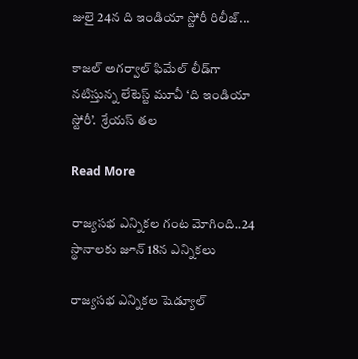జులై 24న ది ఇండియా స్టోరీ రిలీజ్...

కాజల్ అగర్వాల్ ఫిమేల్ లీడ్‌‌‌‌గా నటిస్తున్న లేటెస్ట్ మూవీ ‘ది ఇండియా స్టోరీ’.  శ్రేయస్‌‌‌‌ తల

Read More

రాజ్యసభ ఎన్నికల గంట మోగింది..24 స్థానాలకు జూన్ 18న ఎన్నికలు

రాజ్యసభ ఎన్నికల షెడ్యూల్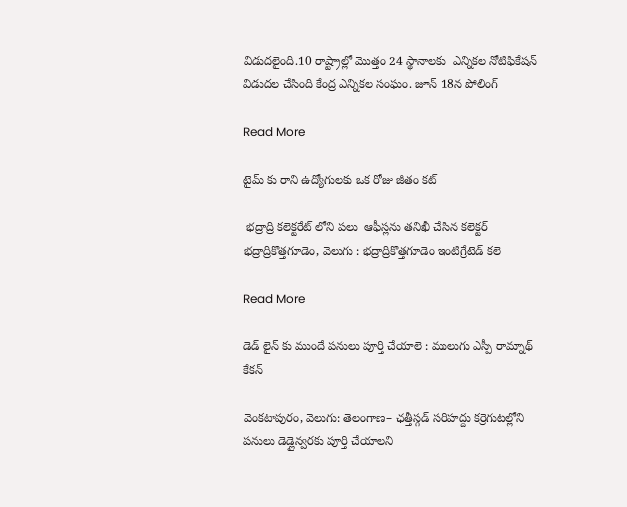విడుదలైంది.10 రాష్ట్రాల్లో మొత్తం 24 స్థానాలకు  ఎన్నికల నోటిఫికేషన్ విడుదల చేసింది కేంద్ర ఎన్నికల సంఘం. జూన్ 18న పోలింగ్

Read More

టైమ్ కు రాని ఉద్యోగులకు ఒక రోజు జీతం కట్

 భద్రాద్రి కలెక్టరేట్ లోని పలు  ఆఫీస్లను తనిఖీ చేసిన కలెక్టర్ భద్రాద్రికొత్తగూడెం, వెలుగు : భద్రాద్రికొత్తగూడెం ఇంటిగ్రేటెడ్ కలె

Read More

డెడ్ లైన్ కు ముందే పనులు పూర్తి చేయాలె : ములుగు ఎస్పీ రామ్నాథ్ కేకన్

వెంకటాపురం, వెలుగు: తెలంగాణ– ఛత్తీస్గడ్ సరిహద్దు కర్రెగుటల్లోని పనులు డెడ్లైన్వరకు పూర్తి చేయాలని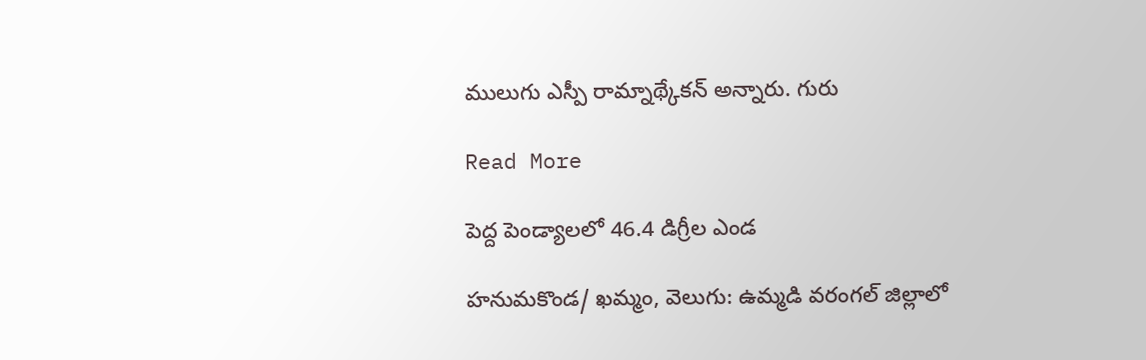ములుగు ఎస్పీ రామ్నాథ్కేకన్ అన్నారు. గురు

Read More

పెద్ద పెండ్యాలలో 46.4 డిగ్రీల ఎండ

హనుమకొండ/ ఖమ్మం, వెలుగు: ఉమ్మడి వరంగల్ జిల్లాలో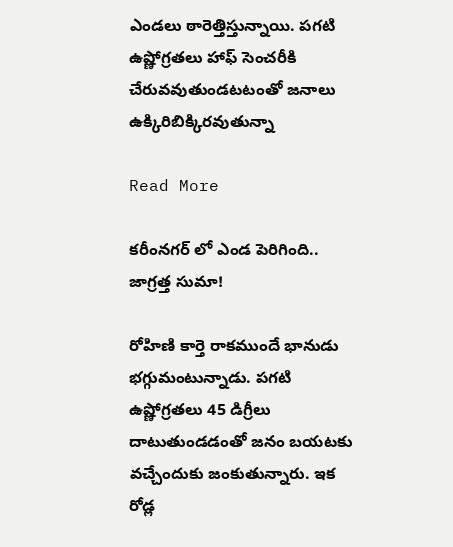ఎండలు ఠారెత్తిస్తున్నాయి. పగటి ఉష్ణోగ్రతలు హాఫ్ సెంచరీకి చేరువవుతుండటటంతో జనాలు ఉక్కిరిబిక్కిరవుతున్నా

Read More

కరీంనగర్‌‌‌‌‌‌‌‌ లో ఎండ పెరిగింది.. జాగ్రత్త సుమా!

రోహిణి కార్తె రాకముందే భానుడు భగ్గుమంటున్నాడు. పగటి ఉష్ణోగ్రతలు 45 డిగ్రీలు దాటుతుండడంతో జనం బయటకు వచ్చేందుకు జంకుతున్నారు. ఇక రోడ్ల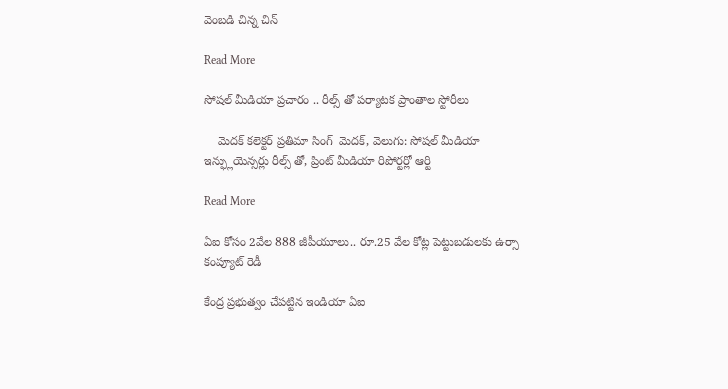వెంబడి చిన్న చిన్

Read More

సోషల్ మీడియా ప్రచారం .. రీల్స్ తో పర్యాటక ప్రాంతాల స్టోరీలు

    మెదక్ కలెక్టర్ ప్రతిమా సింగ్  మెదక్, వెలుగు: సోషల్ మీడియా ఇన్ఫ్లుయెన్సర్లు రీల్స్ తో, ప్రింట్ మీడియా రిపోర్టర్లో ఆర్టి

Read More

ఏఐ కోసం 2వేల 888 జీపీయూలు.. రూ.25 వేల కోట్ల పెట్టుబడులకు ఉర్సా కంప్యూట్ రెడీ

కేంద్ర ప్రభుత్వం చేపట్టిన ఇండియా ఏఐ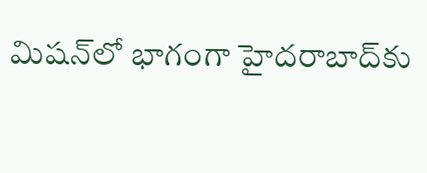మిషన్‌‌లో భాగంగా హైదరాబాద్‌‌కు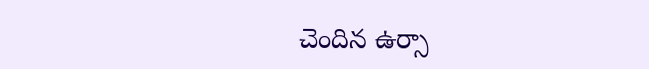చెందిన ఉర్సా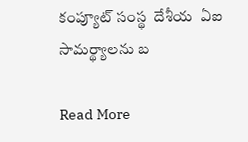కంప్యూట్ సంస్థ  దేశీయ  ఏఐ సామర్థ్యాలను బ

Read More